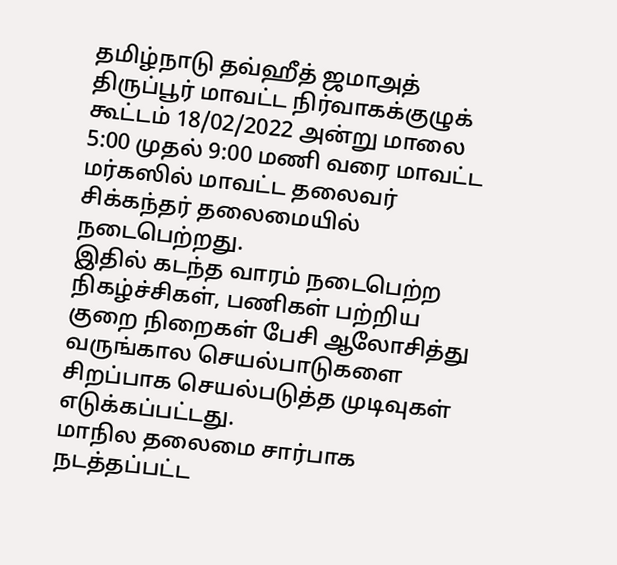தமிழ்நாடு தவ்ஹீத் ஜமாஅத் திருப்பூர் மாவட்ட நிர்வாகக்குழுக் கூட்டம் 18/02/2022 அன்று மாலை 5:00 முதல் 9:00 மணி வரை மாவட்ட மர்கஸில் மாவட்ட தலைவர் சிக்கந்தர் தலைமையில் நடைபெற்றது.
இதில் கடந்த வாரம் நடைபெற்ற நிகழ்ச்சிகள், பணிகள் பற்றிய குறை நிறைகள் பேசி ஆலோசித்து வருங்கால செயல்பாடுகளை சிறப்பாக செயல்படுத்த முடிவுகள் எடுக்கப்பட்டது.
மாநில தலைமை சார்பாக நடத்தப்பட்ட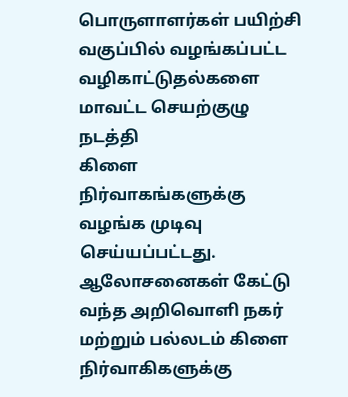பொருளாளர்கள் பயிற்சி வகுப்பில் வழங்கப்பட்ட வழிகாட்டுதல்களை மாவட்ட செயற்குழு நடத்தி
கிளை நிர்வாகங்களுக்கு வழங்க முடிவு செய்யப்பட்டது.
ஆலோசனைகள் கேட்டு வந்த அறிவொளி நகர் மற்றும் பல்லடம் கிளை நிர்வாகிகளுக்கு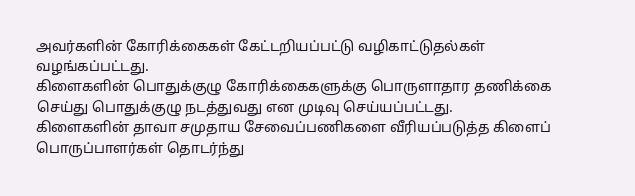அவர்களின் கோரிக்கைகள் கேட்டறியப்பட்டு வழிகாட்டுதல்கள்
வழங்கப்பட்டது.
கிளைகளின் பொதுக்குழு கோரிக்கைகளுக்கு பொருளாதார தணிக்கை செய்து பொதுக்குழு நடத்துவது என முடிவு செய்யப்பட்டது.
கிளைகளின் தாவா சமுதாய சேவைப்பணிகளை வீரியப்படுத்த கிளைப் பொருப்பாளர்கள் தொடர்ந்து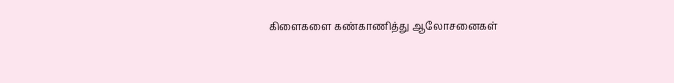கிளைகளை கண்காணித்து ஆலோசனைகள்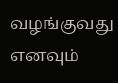வழங்குவது
எனவும்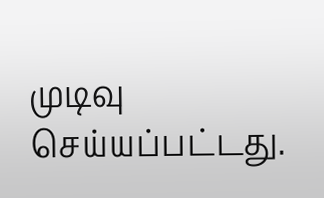முடிவு செய்யப்பட்டது.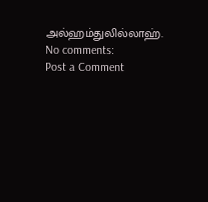அல்ஹம்துலில்லாஹ்.
No comments:
Post a Comment